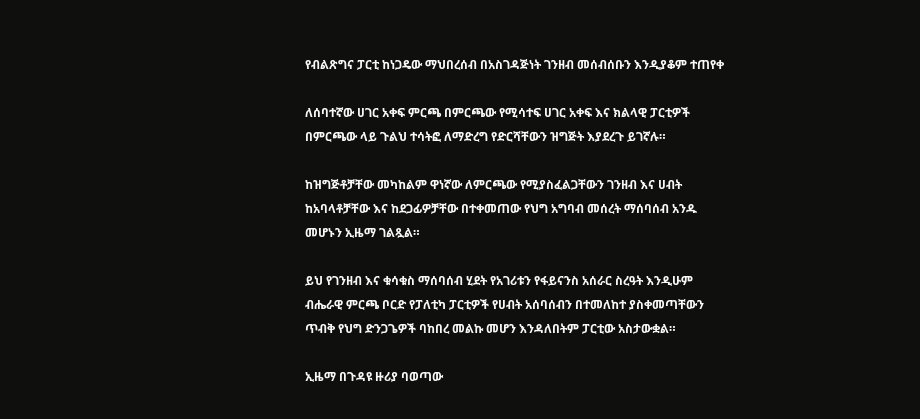የብልጽግና ፓርቲ ከነጋዴው ማህበረሰብ በአስገዳጅነት ገንዘብ መሰብሰቡን እንዲያቆም ተጠየቀ

ለሰባተኛው ሀገር አቀፍ ምርጫ በምርጫው የሚሳተፍ ሀገር አቀፍ እና ክልላዊ ፓርቲዎች በምርጫው ላይ ጉልህ ተሳትፎ ለማድረግ የድርሻቸውን ዝግጅት እያደረጉ ይገኛሉ።

ከዝግጅቶቻቸው መካከልም ዋነኛው ለምርጫው የሚያስፈልጋቸውን ገንዘብ እና ሀብት ከአባላቶቻቸው እና ከደጋፊዎቻቸው በተቀመጠው የህግ አግባብ መሰረት ማሰባሰብ አንዱ መሆኑን ኢዜማ ገልጿል።

ይህ የገንዘብ እና ቁሳቁስ ማሰባሰብ ሂደት የአገሪቱን የፋይናንስ አሰራር ስረዓት እንዲሁም ብሔራዊ ምርጫ ቦርድ የፓለቲካ ፓርቲዎች የሀብት አሰባሰብን በተመለከተ ያስቀመጣቸውን ጥብቅ የህግ ድንጋጌዎች ባከበረ መልኩ መሆን እንዳለበትም ፓርቲው አስታውቋል።

ኢዜማ በጉዳዩ ዙሪያ ባወጣው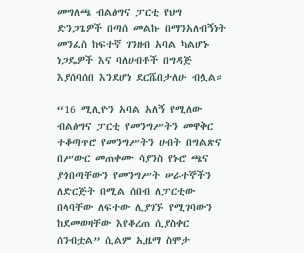መግለጫ ብልፅግና ፓርቲ የህግ ድንጋጌዎች በጣሰ መልኩ በማንአለብኝነት መንፈስ ከፍተኛ ገንዘብ አባል ካልሆኑ ነጋዴዎች እና ባለሀብቶች በግዳጅ እያሰባሰበ እንደሆነ ደርሼበታለሁ ብሏል።

“16 ሚሊዮን አባል አለኝ የሚለው ብልፅግና ፓርቲ የመንግሥትን መዋቅር ተቆጣጥሮ የመንግሥትን ሀብት በግልጽና በሥውር መጠቀሙ ሳያንስ የኑሮ ጫና ያጎበጣቸውን የመንግሥት ሠራተኞችን ለድርጅት በሚል ሰበብ ለፓርቲው በላባቸው ለፍተው ሊያገኙ የሚገባውን ከደመወዛቸው እየቆረጠ ሲያስቀር ሰንብቷል” ሲልም ኢዜማ ስሞታ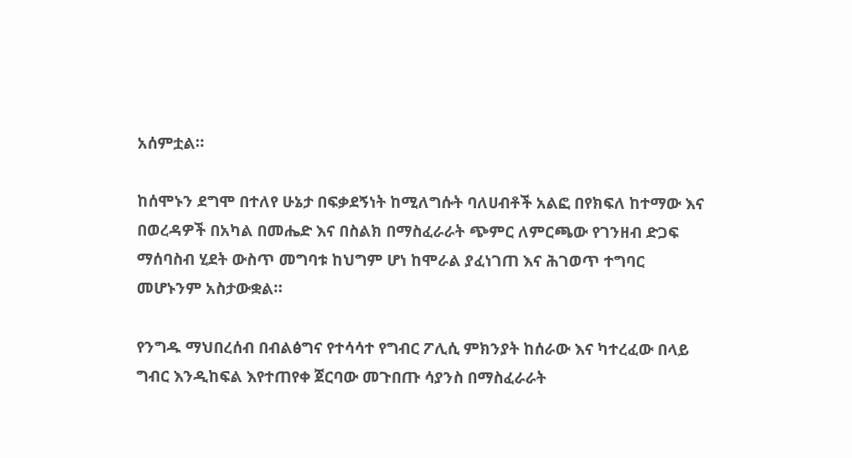አሰምቷል።

ከሰሞኑን ደግሞ በተለየ ሁኔታ በፍቃደኝነት ከሚለግሱት ባለሀብቶች አልፎ በየክፍለ ከተማው እና በወረዳዎች በአካል በመሔድ እና በስልክ በማስፈራራት ጭምር ለምርጫው የገንዘብ ድጋፍ ማሰባስብ ሂደት ውስጥ መግባቱ ከህግም ሆነ ከሞራል ያፈነገጠ እና ሕገወጥ ተግባር መሆኑንም አስታውቋል።

የንግዱ ማህበረሰብ በብልፅግና የተሳሳተ የግብር ፖሊሲ ምክንያት ከሰራው እና ካተረፈው በላይ ግብር እንዲከፍል እየተጠየቀ ጀርባው መጉበጡ ሳያንስ በማስፈራራት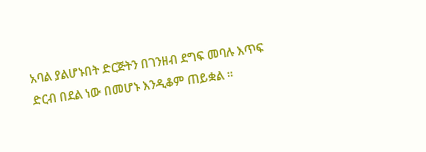አባል ያልሆኑበት ድርጅትን በገንዘብ ደግፍ መባሉ እጥፍ ድርብ በደል ነው በመሆኑ እንዲቆም ጠይቋል ።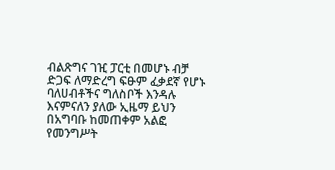ብልጽግና ገዢ ፓርቲ በመሆኑ ብቻ ድጋፍ ለማድረግ ፍፁም ፈቃደኛ የሆኑ ባለሀብቶችና ግለስቦች እንዳሉ እናምናለን ያለው ኢዜማ ይህን በአግባቡ ከመጠቀም አልፎ የመንግሥት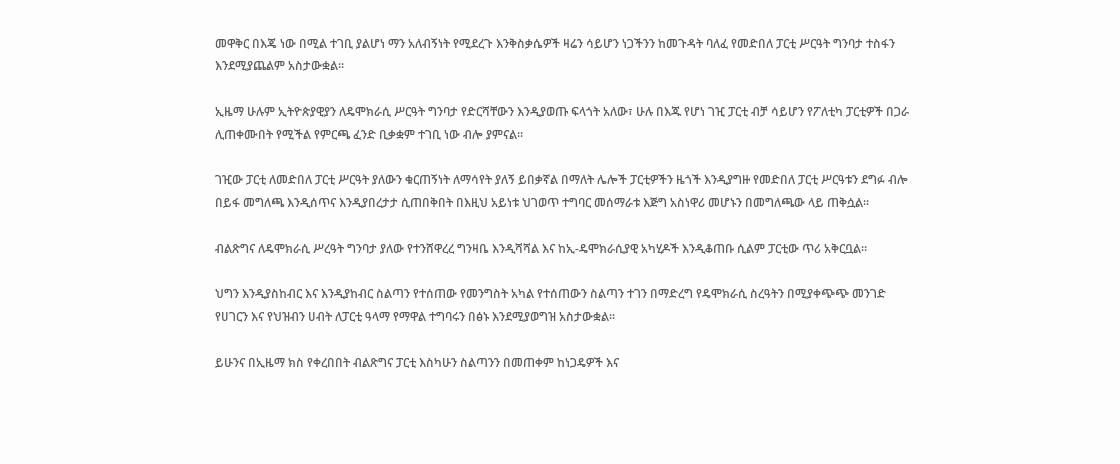መዋቅር በእጄ ነው በሚል ተገቢ ያልሆነ ማን አለብኝነት የሚደረጉ እንቅስቃሴዎች ዛሬን ሳይሆን ነጋችንን ከመጉዳት ባለፈ የመድበለ ፓርቲ ሥርዓት ግንባታ ተስፋን እንደሚያጨልም አስታውቋል።

ኢዜማ ሁሉም ኢትዮጵያዊያን ለዴሞክራሲ ሥርዓት ግንባታ የድርሻቸውን እንዲያወጡ ፍላጎት አለው፣ ሁሉ በእጁ የሆነ ገዢ ፓርቲ ብቻ ሳይሆን የፖለቲካ ፓርቲዎች በጋራ ሊጠቀሙበት የሚችል የምርጫ ፈንድ ቢቃቋም ተገቢ ነው ብሎ ያምናል።

ገዢው ፓርቲ ለመድበለ ፓርቲ ሥርዓት ያለውን ቁርጠኝነት ለማሳየት ያለኝ ይበቃኛል በማለት ሌሎች ፓርቲዎችን ዜጎች እንዲያግዙ የመድበለ ፓርቲ ሥርዓቱን ደግፉ ብሎ በይፋ መግለጫ እንዲሰጥና እንዲያበረታታ ሲጠበቅበት በእዚህ አይነቱ ህገወጥ ተግባር መሰማራቱ እጅግ አስነዋሪ መሆኑን በመግለጫው ላይ ጠቅሷል።

ብልጽግና ለዴሞክራሲ ሥረዓት ግንባታ ያለው የተንሸዋረረ ግንዛቤ እንዲሻሻል እና ከኢ-ዴሞክራሲያዊ አካሂዶች እንዲቆጠቡ ሲልም ፓርቲው ጥሪ አቅርቧል።

ህግን እንዲያስከብር እና እንዲያከብር ስልጣን የተሰጠው የመንግስት አካል የተሰጠውን ስልጣን ተገን በማድረግ የዴሞክራሲ ስረዓትን በሚያቀጭጭ መንገድ የሀገርን እና የህዝብን ሀብት ለፓርቲ ዓላማ የማዋል ተግባሩን በፅኑ እንደሚያወግዝ አስታውቋል።

ይሁንና በኢዜማ ክስ የቀረበበት ብልጽግና ፓርቲ እስካሁን ስልጣንን በመጠቀም ከነጋዴዎች እና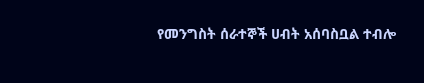የመንግስት ሰራተኞች ሀብት አሰባስቧል ተብሎ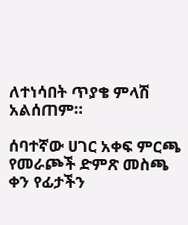ለተነሳበት ጥያቄ ምላሽ አልሰጠም።

ሰባተኛው ሀገር አቀፍ ምርጫ የመራጮች ድምጽ መስጫ ቀን የፊታችን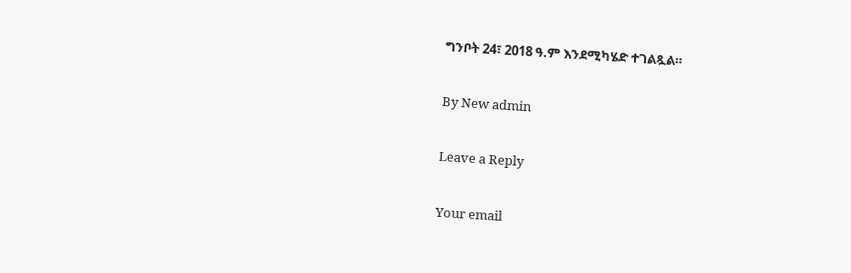ግንቦት 24፣ 2018 ዓ.ም እንደሚካሄድ ተገልጿል።

By New admin

Leave a Reply

Your email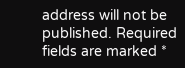address will not be published. Required fields are marked *